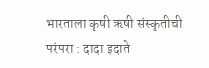भारताला कृषी ऋषी संस्कृतीची परंपरा : दादा इदाते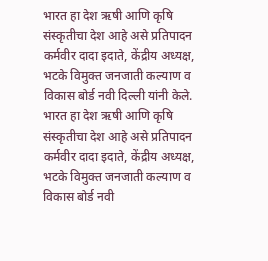भारत हा देश ऋषी आणि कृषि संस्कृतीचा देश आहे असे प्रतिपादन कर्मवीर दादा इदाते, केंद्रीय अध्यक्ष, भटके विमुक्त जनजाती कल्याण व विकास बोर्ड नवी दिल्ली यांनी केले.
भारत हा देश ऋषी आणि कृषि संस्कृतीचा देश आहे असे प्रतिपादन कर्मवीर दादा इदाते, केंद्रीय अध्यक्ष, भटके विमुक्त जनजाती कल्याण व विकास बोर्ड नवी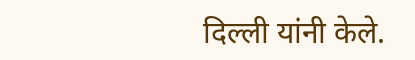दिल्ली यांनी केले.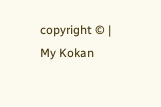copyright © | My Kokan